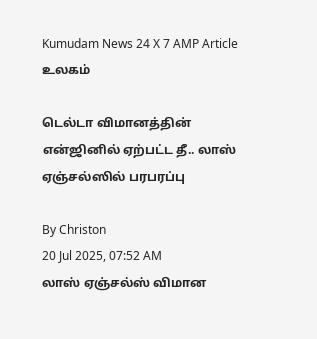Kumudam News 24 X 7 AMP Article
உலகம்

டெல்டா விமானத்தின் என்ஜினில் ஏற்பட்ட தீ.. லாஸ் ஏஞ்சல்ஸில் பரபரப்பு

By Christon
20 Jul 2025, 07:52 AM
லாஸ் ஏஞ்சல்ஸ் விமான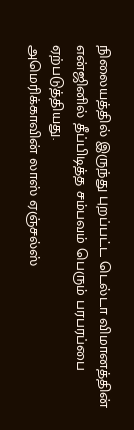நிலையத்தில் இருந்து புறப்பட்ட டெல்டா விமானத்தின் என்ஜினில் தீப்பிடித்த சம்பவம் பெரும் பரபரப்பை ஏற்படுத்தியது.
அமெரிக்காவின் லாஸ் ஏஞ்சல்ஸ்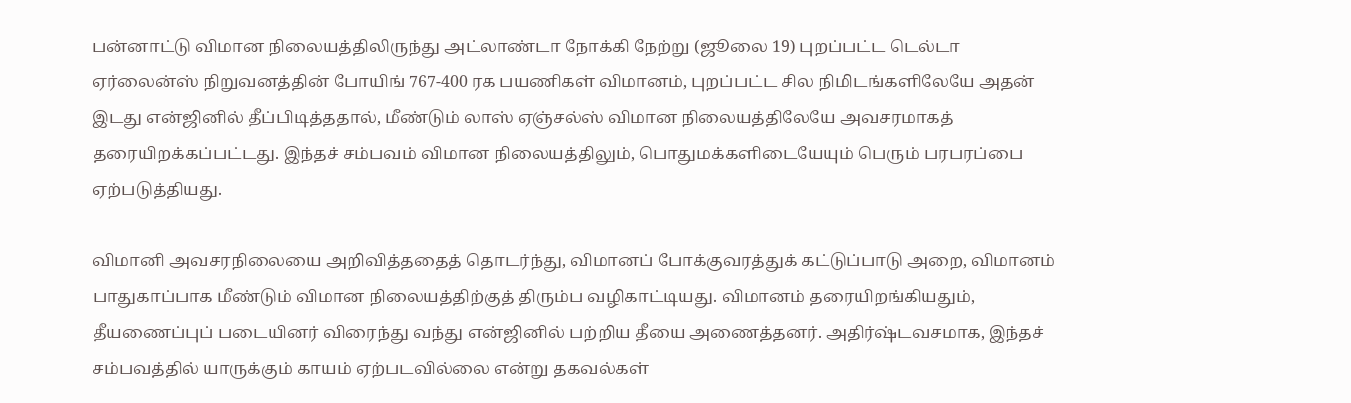பன்னாட்டு விமான நிலையத்திலிருந்து அட்லாண்டா நோக்கி நேற்று (ஜூலை 19) புறப்பட்ட டெல்டா ஏர்லைன்ஸ் நிறுவனத்தின் போயிங் 767-400 ரக பயணிகள் விமானம், புறப்பட்ட சில நிமிடங்களிலேயே அதன் இடது என்ஜினில் தீப்பிடித்ததால், மீண்டும் லாஸ் ஏஞ்சல்ஸ் விமான நிலையத்திலேயே அவசரமாகத் தரையிறக்கப்பட்டது. இந்தச் சம்பவம் விமான நிலையத்திலும், பொதுமக்களிடையேயும் பெரும் பரபரப்பை ஏற்படுத்தியது.

விமானி அவசரநிலையை அறிவித்ததைத் தொடர்ந்து, விமானப் போக்குவரத்துக் கட்டுப்பாடு அறை, விமானம் பாதுகாப்பாக மீண்டும் விமான நிலையத்திற்குத் திரும்ப வழிகாட்டியது. விமானம் தரையிறங்கியதும், தீயணைப்புப் படையினர் விரைந்து வந்து என்ஜினில் பற்றிய தீயை அணைத்தனர். அதிர்ஷ்டவசமாக, இந்தச் சம்பவத்தில் யாருக்கும் காயம் ஏற்படவில்லை என்று தகவல்கள்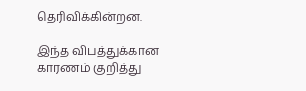தெரிவிக்கின்றன.

இந்த விபத்துக்கான காரணம் குறித்து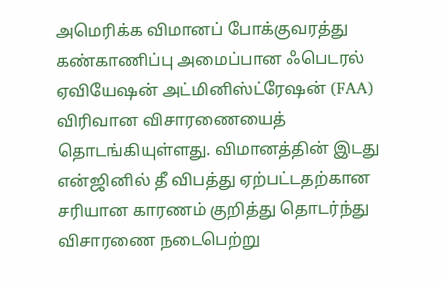அமெரிக்க விமானப் போக்குவரத்து கண்காணிப்பு அமைப்பான ஃபெடரல் ஏவியேஷன் அட்மினிஸ்ட்ரேஷன் (FAA) விரிவான விசாரணையைத் தொடங்கியுள்ளது. விமானத்தின் இடது என்ஜினில் தீ விபத்து ஏற்பட்டதற்கான சரியான காரணம் குறித்து தொடர்ந்து விசாரணை நடைபெற்று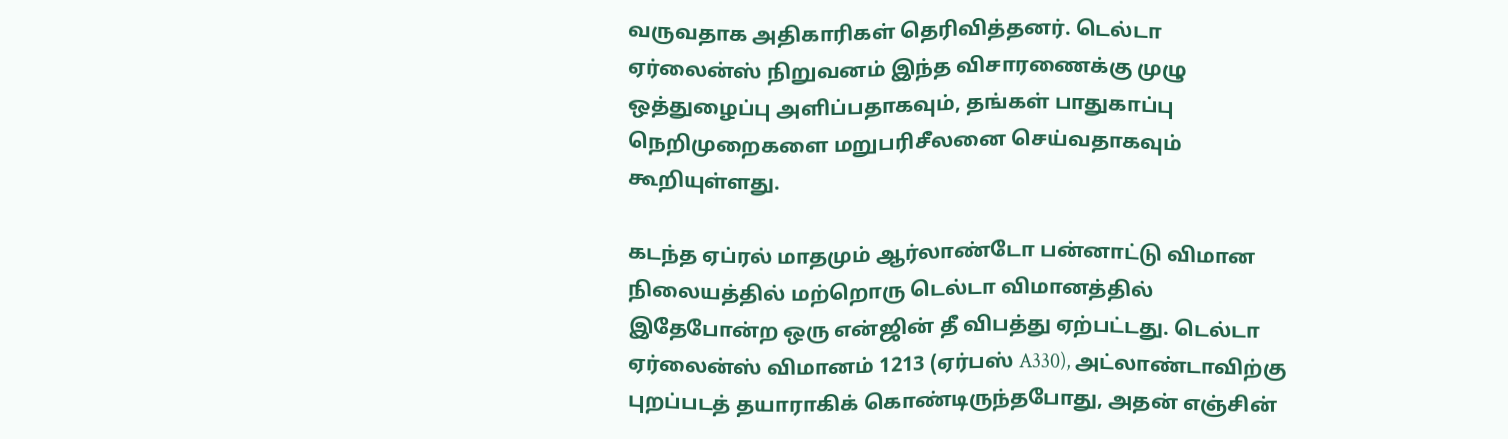வருவதாக அதிகாரிகள் தெரிவித்தனர். டெல்டா ஏர்லைன்ஸ் நிறுவனம் இந்த விசாரணைக்கு முழு ஒத்துழைப்பு அளிப்பதாகவும், தங்கள் பாதுகாப்பு நெறிமுறைகளை மறுபரிசீலனை செய்வதாகவும் கூறியுள்ளது.

கடந்த ஏப்ரல் மாதமும் ஆர்லாண்டோ பன்னாட்டு விமான நிலையத்தில் மற்றொரு டெல்டா விமானத்தில் இதேபோன்ற ஒரு என்ஜின் தீ விபத்து ஏற்பட்டது. டெல்டா ஏர்லைன்ஸ் விமானம் 1213 (ஏர்பஸ் A330), அட்லாண்டாவிற்கு புறப்படத் தயாராகிக் கொண்டிருந்தபோது, அதன் எஞ்சின்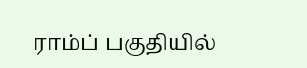ராம்ப் பகுதியில்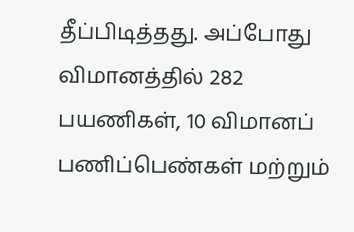தீப்பிடித்தது. அப்போது விமானத்தில் 282 பயணிகள், 10 விமானப் பணிப்பெண்கள் மற்றும்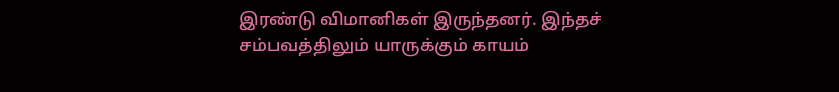இரண்டு விமானிகள் இருந்தனர். இந்தச் சம்பவத்திலும் யாருக்கும் காயம்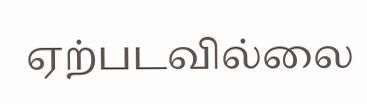ஏற்படவில்லை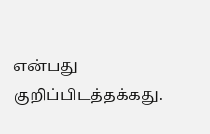என்பது குறிப்பிடத்தக்கது.